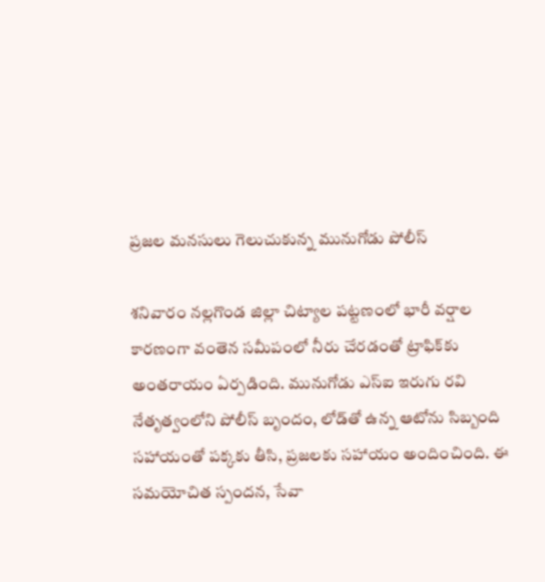ప్రజల మనసులు గెలుచుకున్న మునుగోడు పోలీస్

శనివారం నల్లగొండ జిల్లా చిట్యాల పట్టణంలో భారీ వర్షాల కారణంగా వంతెన సమీపంలో నీరు చేరడంతో ట్రాఫిక్‌కు అంతరాయం ఏర్పడింది. మునుగోడు ఎస్ఐ ఇరుగు రవి నేతృత్వంలోని పోలీస్ బృందం, లోడ్‌తో ఉన్న ఆటోను సిబ్బంది సహాయంతో పక్కకు తీసి, ప్రజలకు సహాయం అందించింది. ఈ సమయోచిత స్పందన, సేవా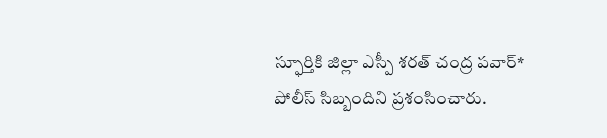స్ఫూర్తికి జిల్లా ఎస్పీ శరత్ చంద్ర పవార్‌* పోలీస్ సిబ్బందిని ప్రశంసించారు.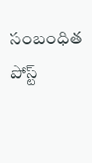సంబంధిత పోస్ట్